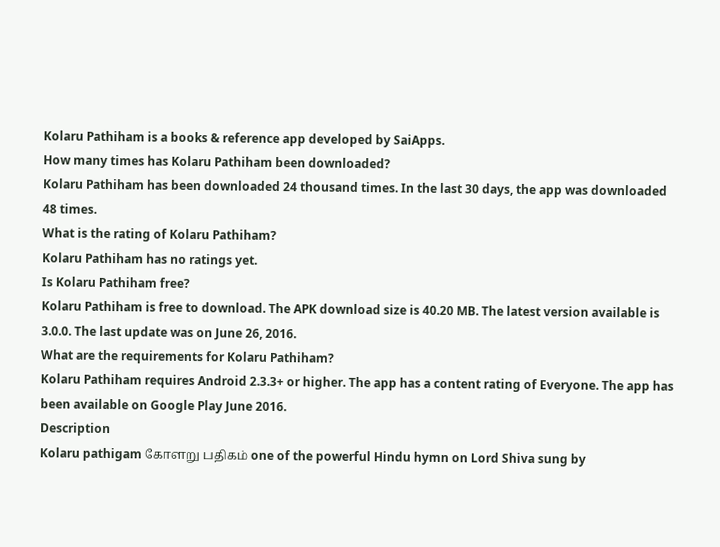Kolaru Pathiham is a books & reference app developed by SaiApps.
How many times has Kolaru Pathiham been downloaded?
Kolaru Pathiham has been downloaded 24 thousand times. In the last 30 days, the app was downloaded 48 times.
What is the rating of Kolaru Pathiham?
Kolaru Pathiham has no ratings yet.
Is Kolaru Pathiham free?
Kolaru Pathiham is free to download. The APK download size is 40.20 MB. The latest version available is 3.0.0. The last update was on June 26, 2016.
What are the requirements for Kolaru Pathiham?
Kolaru Pathiham requires Android 2.3.3+ or higher. The app has a content rating of Everyone. The app has been available on Google Play June 2016.
Description
Kolaru pathigam கோளறு பதிகம் one of the powerful Hindu hymn on Lord Shiva sung by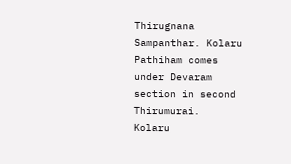Thirugnana Sampanthar. Kolaru Pathiham comes under Devaram section in second Thirumurai.
Kolaru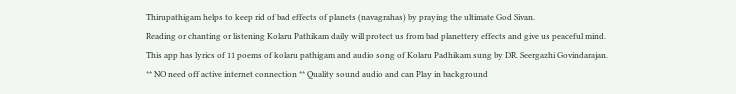Thirupathigam helps to keep rid of bad effects of planets (navagrahas) by praying the ultimate God Sivan.
Reading or chanting or listening Kolaru Pathikam daily will protect us from bad planettery effects and give us peaceful mind.
This app has lyrics of 11 poems of kolaru pathigam and audio song of Kolaru Padhikam sung by DR. Seergazhi Govindarajan.
** NO need off active internet connection ** Quality sound audio and can Play in background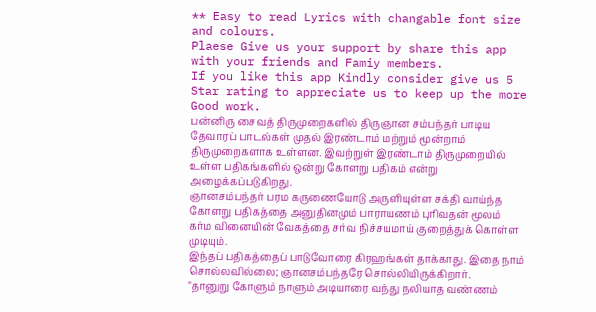** Easy to read Lyrics with changable font size and colours.
Plaese Give us your support by share this app with your friends and Famiy members.
If you like this app Kindly consider give us 5 Star rating to appreciate us to keep up the more Good work.
பன்னிரு சைவத் திருமுறைகளில் திருஞான சம்பந்தர் பாடிய தேவாரப் பாடல்கள் முதல் இரண்டாம் மற்றும் மூன்றாம் திருமுறைகளாக உள்ளன. இவற்றுள் இரண்டாம் திருமுறையில் உள்ள பதிகங்களில் ஒன்று கோளறு பதிகம் என்று அழைக்கப்படுகிறது.
ஞானசம்பந்தர் பரம கருணையோடு அருளியுள்ள சக்தி வாய்ந்த கோளறு பதிகத்தை அனுதினமும் பாராயணம் புரிவதன் மூலம் கர்ம வினையின் வேகத்தை சர்வ நிச்சயமாய் குறைத்துக் கொள்ள முடியும்.
இந்தப் பதிகத்தைப் பாடுவோரை கிரஹங்கள் தாக்காது. இதை நாம் சொல்லவில்லை; ஞானசம்பந்தரே சொல்லியிருக்கிறார்.
"தானுறு கோளும் நாளும் அடியாரை வந்து நலியாத வண்ணம்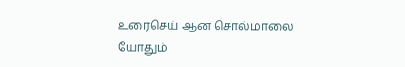உரைசெய் ஆன சொல்மாலை யோதும்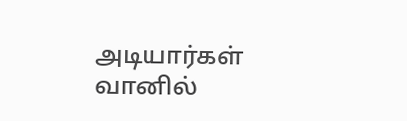அடியார்கள் வானில்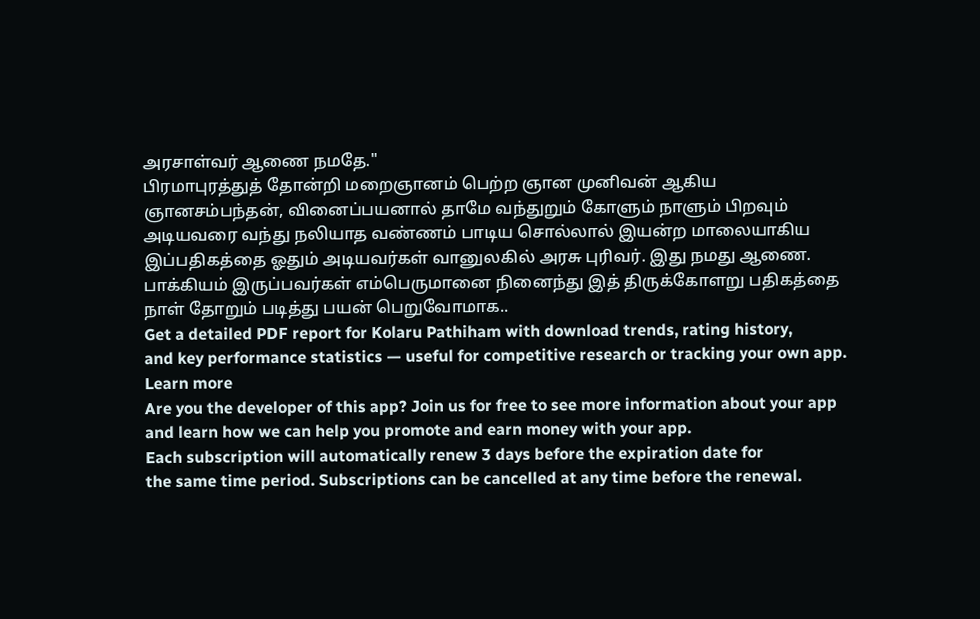அரசாள்வர் ஆணை நமதே."
பிரமாபுரத்துத் தோன்றி மறைஞானம் பெற்ற ஞான முனிவன் ஆகிய ஞானசம்பந்தன், வினைப்பயனால் தாமே வந்துறும் கோளும் நாளும் பிறவும் அடியவரை வந்து நலியாத வண்ணம் பாடிய சொல்லால் இயன்ற மாலையாகிய இப்பதிகத்தை ஓதும் அடியவர்கள் வானுலகில் அரசு புரிவர். இது நமது ஆணை.
பாக்கியம் இருப்பவர்கள் எம்பெருமானை நினைந்து இத் திருக்கோளறு பதிகத்தை நாள் தோறும் படித்து பயன் பெறுவோமாக..
Get a detailed PDF report for Kolaru Pathiham with download trends, rating history,
and key performance statistics — useful for competitive research or tracking your own app.
Learn more
Are you the developer of this app? Join us for free to see more information about your app and learn how we can help you promote and earn money with your app.
Each subscription will automatically renew 3 days before the expiration date for
the same time period. Subscriptions can be cancelled at any time before the renewal.